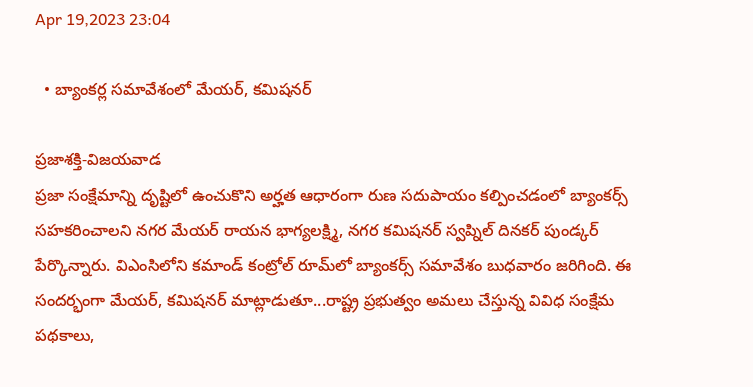Apr 19,2023 23:04

  • బ్యాంకర్ల సమావేశంలో మేయర్‌, కమిషనర్‌

ప్రజాశక్తి-విజయవాడ
ప్రజా సంక్షేమాన్ని దృష్టిలో ఉంచుకొని అర్హత ఆధారంగా రుణ సదుపాయం కల్పించడంలో బ్యాంకర్స్‌ సహకరించాలని నగర మేయర్‌ రాయన భాగ్యలక్ష్మి, నగర కమిషనర్‌ స్వప్నిల్‌ దినకర్‌ పుండ్కర్‌ పేర్కొన్నారు. విఎంసిలోని కమాండ్‌ కంట్రోల్‌ రూమ్‌లో బ్యాంకర్స్‌ సమావేశం బుధవారం జరిగింది. ఈ సందర్భంగా మేయర్‌, కమిషనర్‌ మాట్లాడుతూ...రాష్ట్ర ప్రభుత్వం అమలు చేస్తున్న వివిధ సంక్షేమ పథకాలు,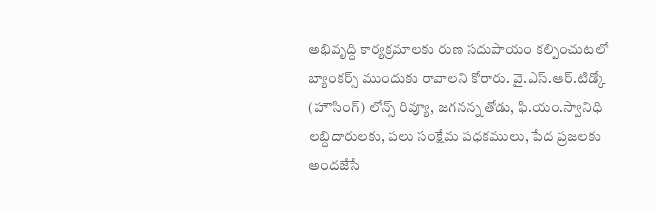అభివృద్ది కార్యక్రమాలకు రుణ సదుపాయం కల్పించుటలో బ్యాంకర్స్‌ ముందుకు రావాలని కోరారు. వై.ఎస్‌.ఆర్‌.టిడ్కో (హౌసింగ్‌) లోన్స్‌ రివ్యూ, జగనన్న తోడు, ఫి.యం.స్వానిధి లబ్దిదారులకు, పలు సంక్షేమ పధకములు, పేద ప్రజలకు అందజేసే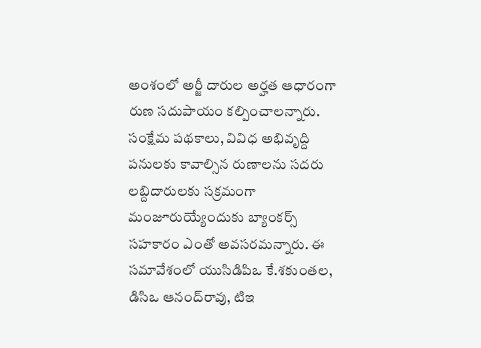అంశంలో అర్జీ దారుల అర్హత ఆధారంగా రుణ సదుపాయం కల్పించాలన్నారు. సంక్షేమ పథకాలు, వివిధ అభివృద్ది పనులకు కావాల్సిన రుణాలను సదరు లబ్దిదారులకు సక్రమంగా మంజూరుయ్యేందుకు బ్యాంకర్స్‌ సహకారం ఎంతో అవసరమన్నారు. ఈ సమావేశంలో యుసిడిపిఒ కే.శకుంతల, డిసిఒ ఆనంద్‌రావు, టిఇ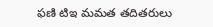ఫణి టిఇ మమత తదితరులు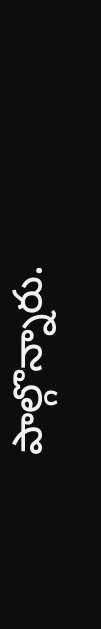పాల్గొన్నారు.